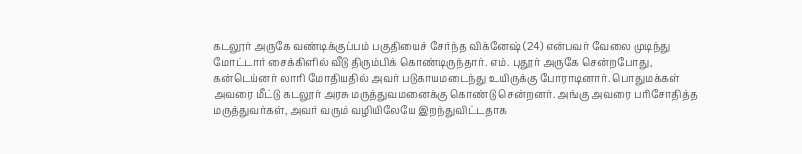கடலூர் அருகே வண்டிக்குப்பம் பகுதியைச் சேர்ந்த விக்னேஷ் (24) என்பவர் வேலை முடிந்து மோட்டார் சைக்கிளில் வீடு திரும்பிக் கொண்டிருந்தார். எம். புதூர் அருகே சென்றபோது, கன்டெய்னர் லாரி மோதியதில் அவர் படுகாயமடைந்து உயிருக்கு போராடினார். பொதுமக்கள் அவரை மீட்டு கடலூர் அரசு மருத்துவமனைக்கு கொண்டு சென்றனர். அங்கு அவரை பரிசோதித்த மருத்துவர்கள், அவர் வரும் வழியிலேயே இறந்துவிட்டதாக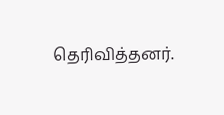தெரிவித்தனர்.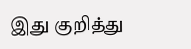இது குறித்து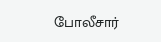போலீசார்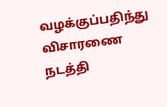வழக்குப்பதிந்து விசாரணை நடத்தி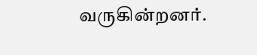வருகின்றனர்.